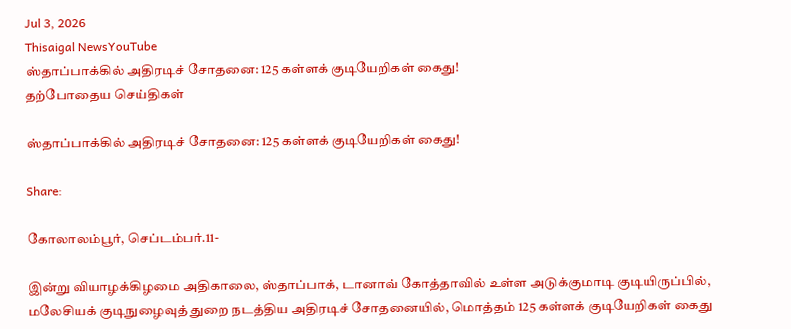Jul 3, 2026
Thisaigal NewsYouTube
ஸ்தாப்பாக்கில் அதிரடிச் சோதனை: 125 கள்ளக் குடியேறிகள் கைது!
தற்போதைய செய்திகள்

ஸ்தாப்பாக்கில் அதிரடிச் சோதனை: 125 கள்ளக் குடியேறிகள் கைது!

Share:

கோலாலம்பூர், செப்டம்பர்.11-

இன்று வியாழக்கிழமை அதிகாலை, ஸ்தாப்பாக், டானாவ் கோத்தாவில் உள்ள அடுக்குமாடி குடியிருப்பில், மலேசியக் குடிநுழைவுத் துறை நடத்திய அதிரடிச் சோதனையில், மொத்தம் 125 கள்ளக் குடியேறிகள் கைது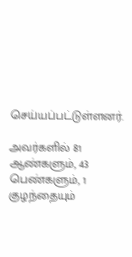செய்யப்பட்டுள்ளனர்.

அவர்களில் 81 ஆண்களும், 43 பெண்களும், 1 குழந்தையும்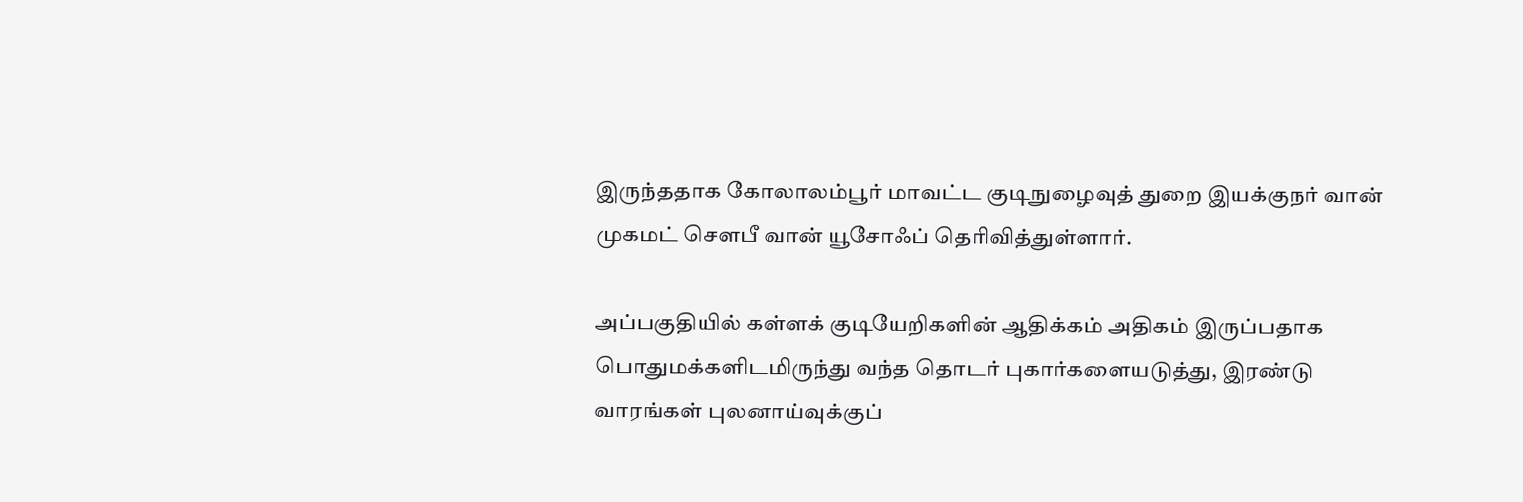இருந்ததாக கோலாலம்பூர் மாவட்ட குடிநுழைவுத் துறை இயக்குநர் வான் முகமட் சௌபீ வான் யூசோஃப் தெரிவித்துள்ளார்.

அப்பகுதியில் கள்ளக் குடியேறிகளின் ஆதிக்கம் அதிகம் இருப்பதாக பொதுமக்களிடமிருந்து வந்த தொடர் புகார்களையடுத்து, இரண்டு வாரங்கள் புலனாய்வுக்குப்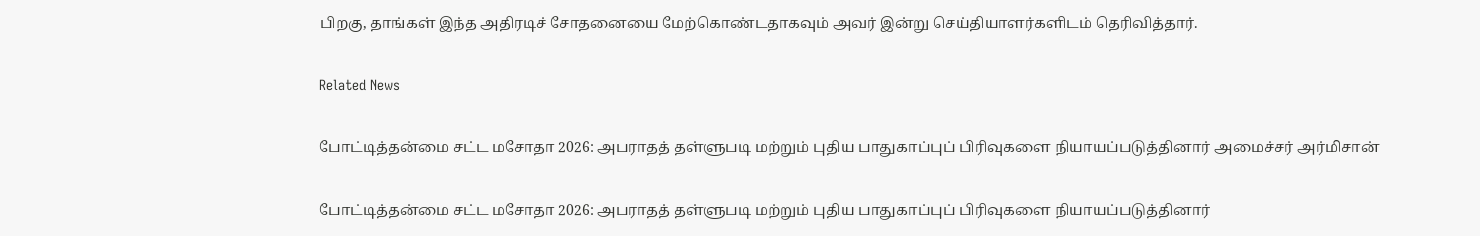பிறகு, தாங்கள் இந்த அதிரடிச் சோதனையை மேற்கொண்டதாகவும் அவர் இன்று செய்தியாளர்களிடம் தெரிவித்தார்.

Related News

போட்டித்தன்மை சட்ட மசோதா 2026: அபராதத் தள்ளுபடி மற்றும் புதிய பாதுகாப்புப் பிரிவுகளை நியாயப்படுத்தினார் அமைச்சர் அர்மிசான்

போட்டித்தன்மை சட்ட மசோதா 2026: அபராதத் தள்ளுபடி மற்றும் புதிய பாதுகாப்புப் பிரிவுகளை நியாயப்படுத்தினார்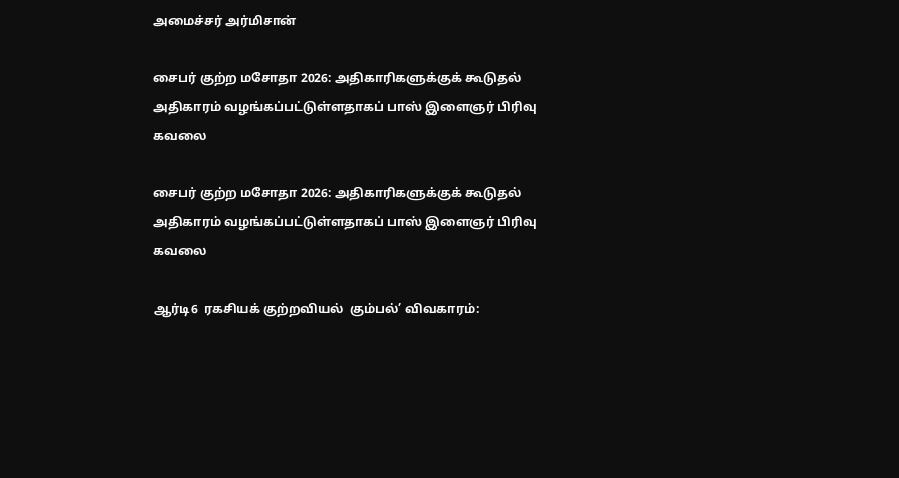அமைச்சர் அர்மிசான்

சைபர் குற்ற மசோதா 2026: அதிகாரிகளுக்குக் கூடுதல் அதிகாரம் வழங்கப்பட்டுள்ளதாகப் பாஸ் இளைஞர் பிரிவு கவலை

சைபர் குற்ற மசோதா 2026: அதிகாரிகளுக்குக் கூடுதல் அதிகாரம் வழங்கப்பட்டுள்ளதாகப் பாஸ் இளைஞர் பிரிவு கவலை

ஆர்டி6  ரகசியக் குற்றவியல்  கும்பல்’ விவகாரம்: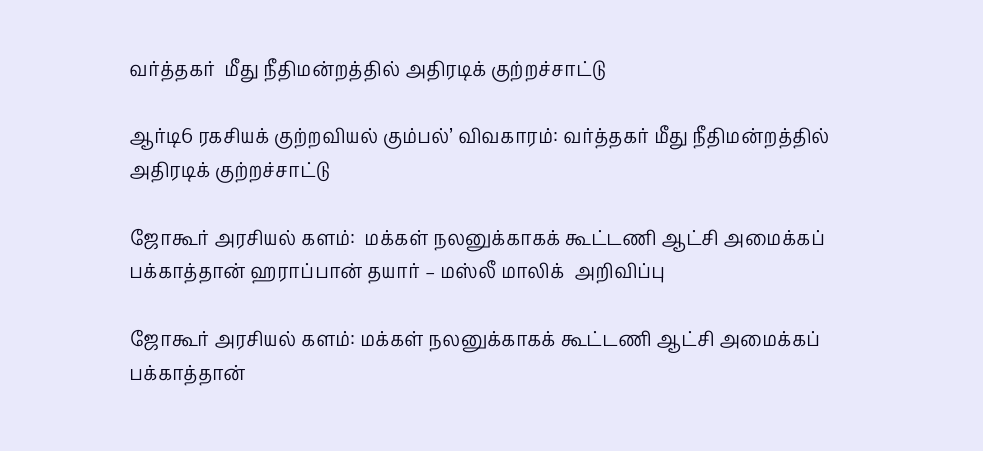வர்த்தகர்  மீது நீதிமன்றத்தில் அதிரடிக் குற்றச்சாட்டு

ஆர்டி6 ரகசியக் குற்றவியல் கும்பல்’ விவகாரம்: வர்த்தகர் மீது நீதிமன்றத்தில் அதிரடிக் குற்றச்சாட்டு

ஜோகூர் அரசியல் களம்:  மக்கள் நலனுக்காகக் கூட்டணி ஆட்சி அமைக்கப் பக்காத்தான் ஹராப்பான் தயார் – மஸ்லீ மாலிக்  அறிவிப்பு

ஜோகூர் அரசியல் களம்: மக்கள் நலனுக்காகக் கூட்டணி ஆட்சி அமைக்கப் பக்காத்தான்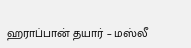ஹராப்பான் தயார் – மஸ்லீ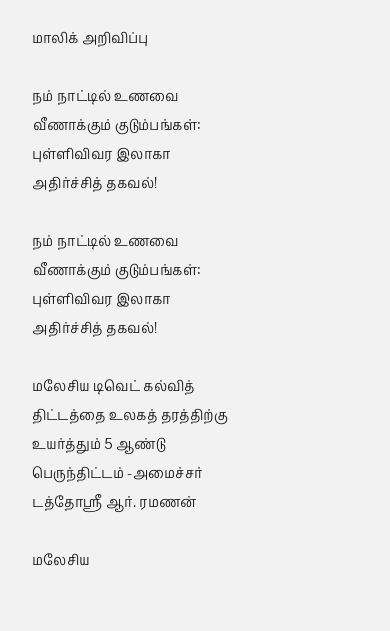மாலிக் அறிவிப்பு

நம் நாட்டில் உணவை வீணாக்கும் குடும்பங்கள்: புள்ளிவிவர இலாகா அதிர்ச்சித் தகவல்!

நம் நாட்டில் உணவை வீணாக்கும் குடும்பங்கள்: புள்ளிவிவர இலாகா அதிர்ச்சித் தகவல்!

மலேசிய டிவெட் கல்வித் திட்டத்தை உலகத் தரத்திற்கு உயர்த்தும் 5 ஆண்டு பெருந்திட்டம் -அமைச்சர் டத்தோஸ்ரீ ஆர். ரமணன்

மலேசிய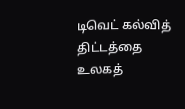டிவெட் கல்வித் திட்டத்தை உலகத்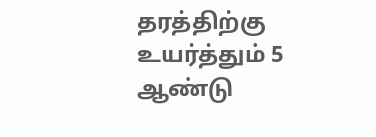தரத்திற்கு உயர்த்தும் 5 ஆண்டு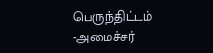பெருந்திட்டம் -அமைச்சர்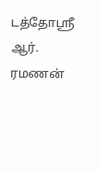டத்தோஸ்ரீ ஆர். ரமணன்